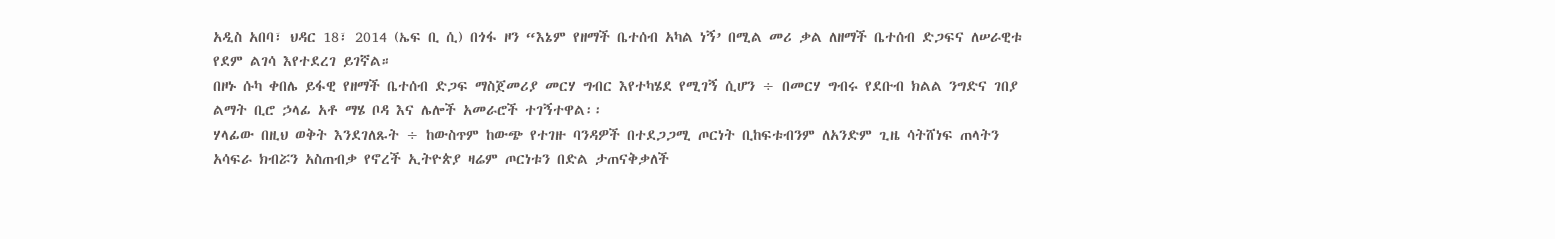አዲስ አበባ፣ ህዳር 18፣ 2014 (ኤፍ ቢ ሲ) በጎፋ ዞን “እኔም የዘማች ቤተሰብ አካል ነኝ’ በሚል መሪ ቃል ለዘማች ቤተሰብ ድጋፍና ለሠራዊቱ የደም ልገሳ እየተደረገ ይገኛል።
በዞኑ ሱካ ቀበሌ ይፋዊ የዘማች ቤተሰብ ድጋፍ ማስጀመሪያ መርሃ ግብር እየተካሄደ የሚገኝ ሲሆን ÷ በመርሃ ግብሩ የደቡብ ክልል ንግድና ገበያ ልማት ቢሮ ኃላፊ አቶ ማሄ ቦዳ እና ሌሎች አመራሮች ተገኝተዋል፡፡
ሃላፊው በዚህ ወቅት እንደገለጹት ÷ ከውስጥም ከውጭ የተገዙ ባንዳዎች በተደጋጋሚ ጦርነት ቢከፍቱብንም ለአንድም ጊዜ ሳትሸነፍ ጠላትን አሳፍራ ክብሯን አስጠብቃ የኖረች ኢትዮጵያ ዛሬም ጦርነቱን በድል ታጠናቅቃለች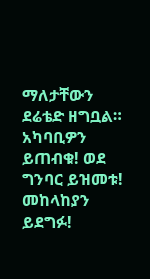ማለታቸውን ደሬቴድ ዘግቧል።
አካባቢዎን ይጠብቁ! ወደ ግንባር ይዝመቱ! መከላከያን ይደግፉ!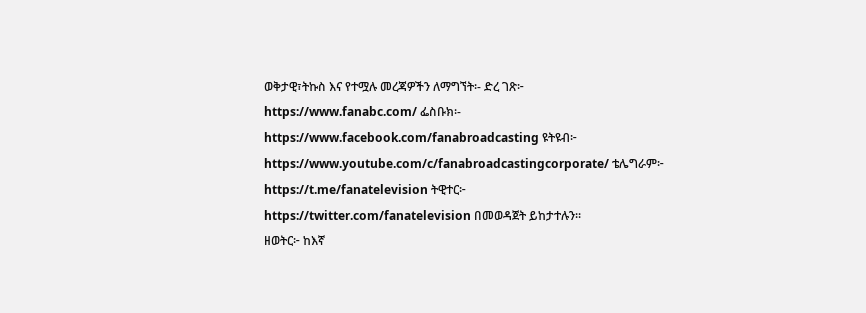ወቅታዊ፣ትኩስ እና የተሟሉ መረጃዎችን ለማግኘት፡- ድረ ገጽ፦ https://www.fanabc.com/ ፌስቡክ፡- https://www.facebook.com/fanabroadcasting ዩትዩብ፦ https://www.youtube.com/c/fanabroadcastingcorporate/ ቴሌግራም፦ https://t.me/fanatelevision ትዊተር፦ https://twitter.com/fanatelevision በመወዳጀት ይከታተሉን፡፡
ዘወትር፦ ከእኛ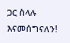ጋር ስላሉ እናመሰግናለን!